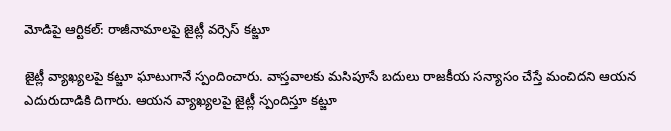మోడిపై ఆర్టికల్: రాజీనామాలపై జైట్లీ వర్సెస్ కట్జూ

జైట్లీ వ్యాఖ్యలపై కట్జూ ఘాటుగానే స్పందించారు. వాస్తవాలకు మసిపూసే బదులు రాజకీయ సన్యాసం చేస్తే మంచిదని ఆయన ఎదురుదాడికి దిగారు. ఆయన వ్యాఖ్యలపై జైట్లీ స్పందిస్తూ కట్జూ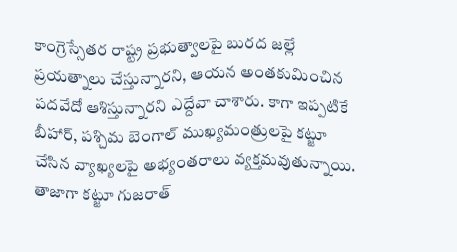కాంగ్రెస్సేతర రాష్ట్ర ప్రభుత్వాలపై బురద జల్లే ప్రయత్నాలు చేస్తున్నారని, ఆయన అంతకుమించిన పదవేదో ఆశిస్తున్నారని ఎద్దేవా చాశారు. కాగా ఇప్పటికే బీహార్, పశ్చిమ బెంగాల్ ముఖ్యమంత్రులపై కట్జూ చేసిన వ్యాఖ్యలపై అభ్యంతరాలు వ్యక్తమవుతున్నాయి.
తాజాగా కట్జూ గుజరాత్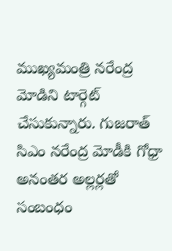ముఖ్యమంత్రి నరేంద్ర మోడిని టార్గెట్ చేసుకున్నారు. గుజరాత్ సిఎం నరేంద్ర మోడీకి గోధ్రా అనంతర అల్లర్లతో సంబంధం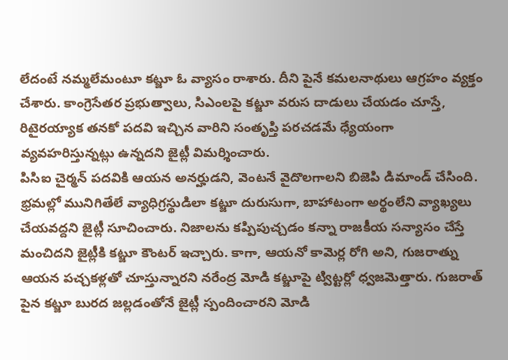లేదంటే నమ్మలేమంటూ కట్జూ ఓ వ్యాసం రాశారు. దీని పైనే కమలనాథులు ఆగ్రహం వ్యక్తం చేశారు. కాంగ్రెసేతర ప్రభుత్వాలు, సిఎంలపై కట్జూ వరుస దాడులు చేయడం చూస్తే, రిటైరయ్యాక తనకో పదవి ఇచ్చిన వారిని సంతృప్తి పరచడమే ధ్యేయంగా వ్యవహరిస్తున్నట్లు ఉన్నదని జైట్లీ విమర్శించారు.
పిసిఐ చైర్మన్ పదవికి ఆయన అనర్హుడని, వెంటనే వైదొలగాలని బిజెపి డిమాండ్ చేసింది. భ్రమల్లో మునిగితేలే వ్యాధిగ్రస్థుడిలా కట్జూ దురుసుగా, బాహాటంగా అర్థంలేని వ్యాఖ్యలు చేయవద్దని జైట్లీ సూచించారు. నిజాలను కప్పిపుచ్చడం కన్నా రాజకీయ సన్యాసం చేస్తే మంచిదని జైట్లీకి కట్జూ కౌంటర్ ఇచ్చారు. కాగా, ఆయనో కామెర్ల రోగి అని, గుజరాత్ను ఆయన పచ్చకళ్లతో చూస్తున్నారని నరేంద్ర మోడి కట్జూపై ట్విట్టర్లో ధ్వజమెత్తారు. గుజరాత్ పైన కట్జూ బురద జల్లడంతోనే జైట్లీ స్పందించారని మోడి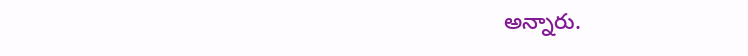అన్నారు.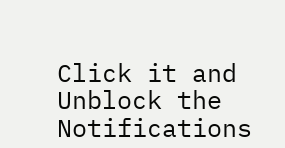Click it and Unblock the Notifications